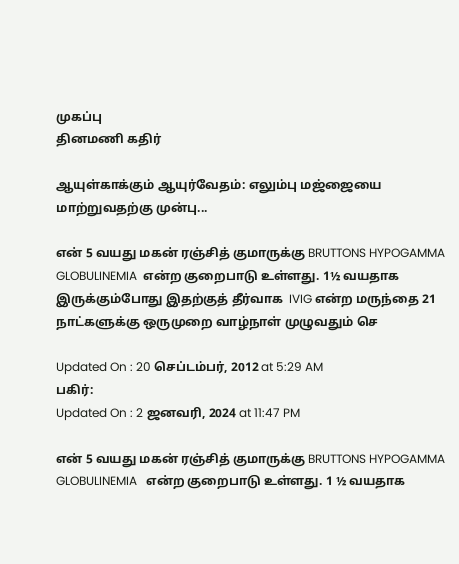முகப்பு
தினமணி கதிர்

ஆயுள்காக்கும் ஆயுர்வேதம்: எலும்பு மஜ்ஜையை மாற்றுவதற்கு முன்பு...

என் 5 வயது மகன் ரஞ்சித் குமாருக்கு BRUTTONS HYPOGAMMA GLOBULINEMIA  என்ற குறைபாடு உள்ளது. 1½ வயதாக இருக்கும்போது இதற்குத் தீர்வாக  IVIG என்ற மருந்தை 21 நாட்களுக்கு ஒருமுறை வாழ்நாள் முழுவதும் செ

Updated On : 20 செப்டம்பர், 2012 at 5:29 AM
பகிர்:
Updated On : 2 ஜனவரி, 2024 at 11:47 PM

என் 5 வயது மகன் ரஞ்சித் குமாருக்கு BRUTTONS HYPOGAMMA GLOBULINEMIA   என்ற குறைபாடு உள்ளது. 1 ½ வயதாக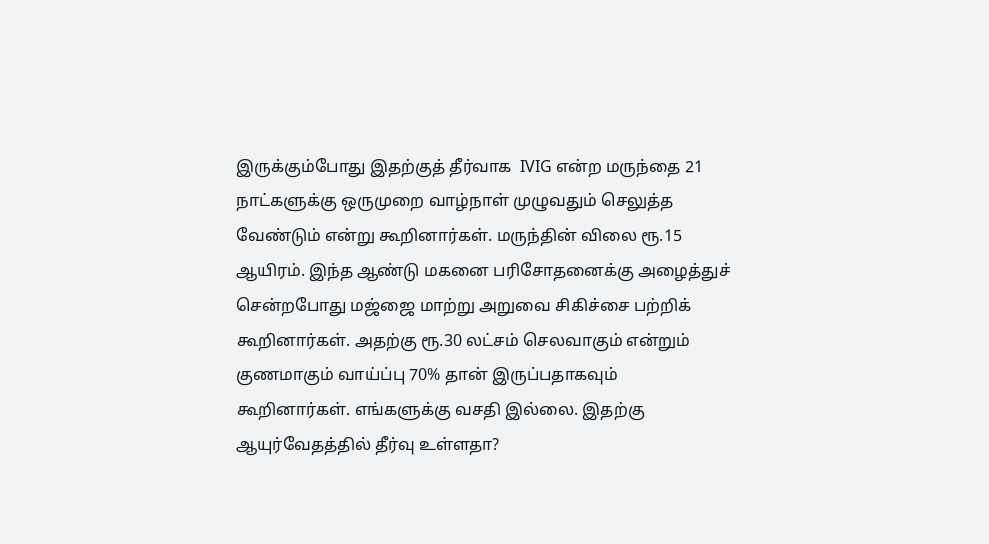இருக்கும்போது இதற்குத் தீர்வாக  IVIG என்ற மருந்தை 21 நாட்களுக்கு ஒருமுறை வாழ்நாள் முழுவதும் செலுத்த வேண்டும் என்று கூறினார்கள். மருந்தின் விலை ரூ.15 ஆயிரம். இந்த ஆண்டு மகனை பரிசோதனைக்கு அழைத்துச் சென்றபோது மஜ்ஜை மாற்று அறுவை சிகிச்சை பற்றிக் கூறினார்கள். அதற்கு ரூ.30 லட்சம் செலவாகும் என்றும் குணமாகும் வாய்ப்பு 70% தான் இருப்பதாகவும் கூறினார்கள். எங்களுக்கு வசதி இல்லை. இதற்கு ஆயுர்வேதத்தில் தீர்வு உள்ளதா?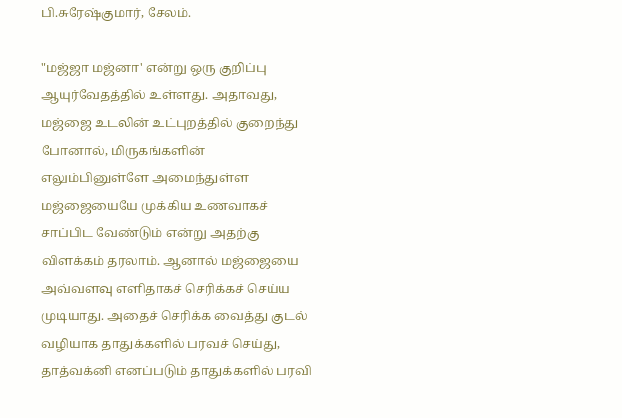பி.சுரேஷ்குமார், சேலம்.

"மஜ்ஜா மஜ்னா' என்று ஒரு குறிப்பு ஆயுர்வேதத்தில் உள்ளது. அதாவது, மஜ்ஜை உடலின் உட்புறத்தில் குறைந்து போனால், மிருகங்களின் எலும்பினுள்ளே அமைந்துள்ள மஜ்ஜையையே முக்கிய உணவாகச் சாப்பிட வேண்டும் என்று அதற்கு விளக்கம் தரலாம். ஆனால் மஜ்ஜையை அவ்வளவு எளிதாகச் செரிக்கச் செய்ய முடியாது. அதைச் செரிக்க வைத்து குடல் வழியாக தாதுக்களில் பரவச் செய்து, தாத்வக்னி எனப்படும் தாதுக்களில் பரவி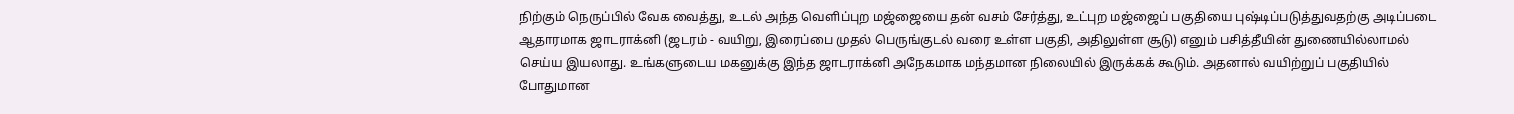நிற்கும் நெருப்பில் வேக வைத்து, உடல் அந்த வெளிப்புற மஜ்ஜையை தன் வசம் சேர்த்து, உட்புற மஜ்ஜைப் பகுதியை புஷ்டிப்படுத்துவதற்கு அடிப்படை ஆதாரமாக ஜாடராக்னி (ஜடரம் - வயிறு, இரைப்பை முதல் பெருங்குடல் வரை உள்ள பகுதி, அதிலுள்ள சூடு) எனும் பசித்தீயின் துணையில்லாமல் செய்ய இயலாது. உங்களுடைய மகனுக்கு இந்த ஜாடராக்னி அநேகமாக மந்தமான நிலையில் இருக்கக் கூடும். அதனால் வயிற்றுப் பகுதியில் போதுமான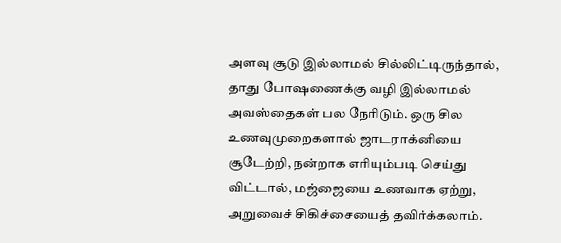அளவு சூடு இல்லாமல் சில்லிட்டிருந்தால், தாது போஷணைக்கு வழி இல்லாமல் அவஸ்தைகள் பல நேரிடும். ஒரு சில உணவுமுறைகளால் ஜாடராக்னியை சூடேற்றி, நன்றாக எரியும்படி செய்து விட்டால், மஜ்ஜையை உணவாக ஏற்று, அறுவைச் சிகிச்சையைத் தவிர்க்கலாம்.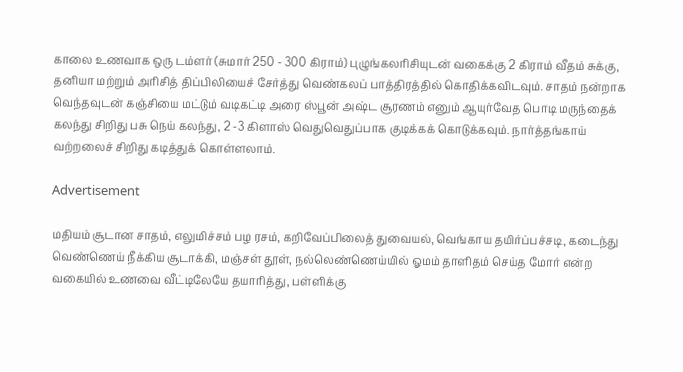காலை உணவாக ஒரு டம்ளர் (சுமார் 250 - 300 கிராம்) புழுங்கலரிசியுடன் வகைக்கு 2 கிராம் வீதம் சுக்கு, தனியா மற்றும் அரிசித் திப்பிலியைச் சேர்த்து வெண்கலப் பாத்திரத்தில் கொதிக்கவிடவும். சாதம் நன்றாக வெந்தவுடன் கஞ்சியை மட்டும் வடிகட்டி அரை ஸ்பூன் அஷ்ட சூரணம் எனும் ஆயுர்வேத பொடி மருந்தைக் கலந்து சிறிது பசு நெய் கலந்து, 2 -3 கிளாஸ் வெதுவெதுப்பாக குடிக்கக் கொடுக்கவும். நார்த்தங்காய் வற்றலைச் சிறிது கடித்துக் கொள்ளலாம்.

Advertisement

மதியம் சூடான சாதம், எலுமிச்சம் பழ ரசம், கறிவேப்பிலைத் துவையல், வெங்காய தயிர்ப்பச்சடி, கடைந்து வெண்ணெய் நீக்கிய சூடாக்கி, மஞ்சள் தூள், நல்லெண்ணெய்யில் ஓமம் தாளிதம் செய்த மோர் என்ற வகையில் உணவை வீட்டிலேயே தயாரித்து, பள்ளிக்கு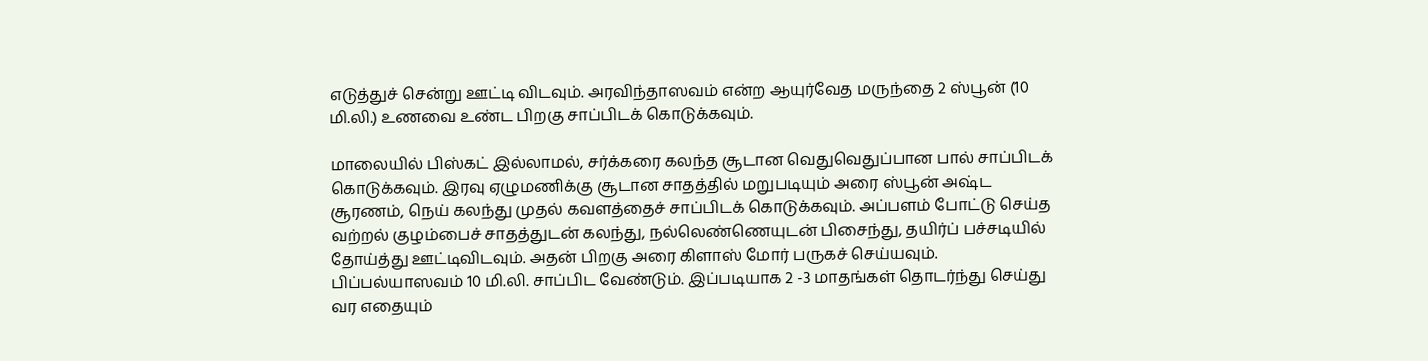எடுத்துச் சென்று ஊட்டி விடவும். அரவிந்தாஸவம் என்ற ஆயுர்வேத மருந்தை 2 ஸ்பூன் (10 மி.லி.) உணவை உண்ட பிறகு சாப்பிடக் கொடுக்கவும்.

மாலையில் பிஸ்கட் இல்லாமல், சர்க்கரை கலந்த சூடான வெதுவெதுப்பான பால் சாப்பிடக் கொடுக்கவும். இரவு ஏழுமணிக்கு சூடான சாதத்தில் மறுபடியும் அரை ஸ்பூன் அஷ்ட சூரணம், நெய் கலந்து முதல் கவளத்தைச் சாப்பிடக் கொடுக்கவும். அப்பளம் போட்டு செய்த வற்றல் குழம்பைச் சாதத்துடன் கலந்து, நல்லெண்ணெயுடன் பிசைந்து, தயிர்ப் பச்சடியில் தோய்த்து ஊட்டிவிடவும். அதன் பிறகு அரை கிளாஸ் மோர் பருகச் செய்யவும். பிப்பல்யாஸவம் 10 மி.லி. சாப்பிட வேண்டும். இப்படியாக 2 -3 மாதங்கள் தொடர்ந்து செய்து வர எதையும்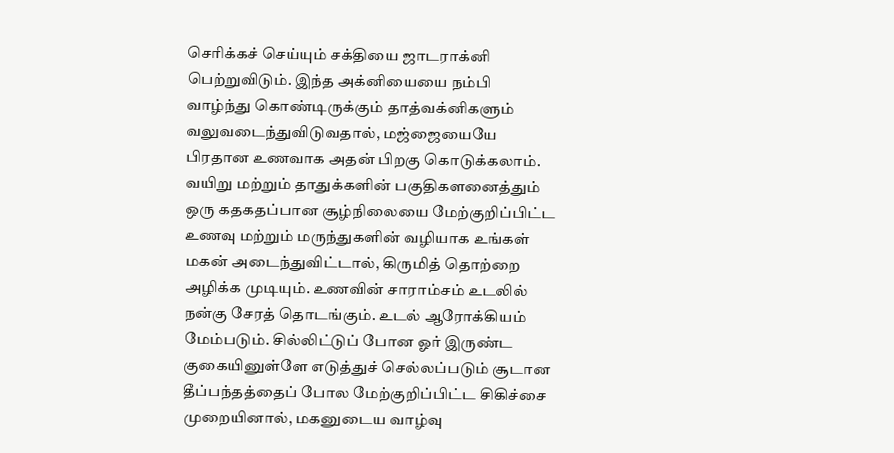செரிக்கச் செய்யும் சக்தியை ஜாடராக்னி பெற்றுவிடும். இந்த அக்னியையை நம்பி வாழ்ந்து கொண்டிருக்கும் தாத்வக்னிகளும் வலுவடைந்துவிடுவதால், மஜ்ஜையையே பிரதான உணவாக அதன் பிறகு கொடுக்கலாம். வயிறு மற்றும் தாதுக்களின் பகுதிகளனைத்தும் ஒரு கதகதப்பான சூழ்நிலையை மேற்குறிப்பிட்ட உணவு மற்றும் மருந்துகளின் வழியாக உங்கள் மகன் அடைந்துவிட்டால், கிருமித் தொற்றை அழிக்க முடியும். உணவின் சாராம்சம் உடலில் நன்கு சேரத் தொடங்கும். உடல் ஆரோக்கியம் மேம்படும். சில்லிட்டுப் போன ஓர் இருண்ட குகையினுள்ளே எடுத்துச் செல்லப்படும் சூடான தீப்பந்தத்தைப் போல மேற்குறிப்பிட்ட சிகிச்சை முறையினால், மகனுடைய வாழ்வு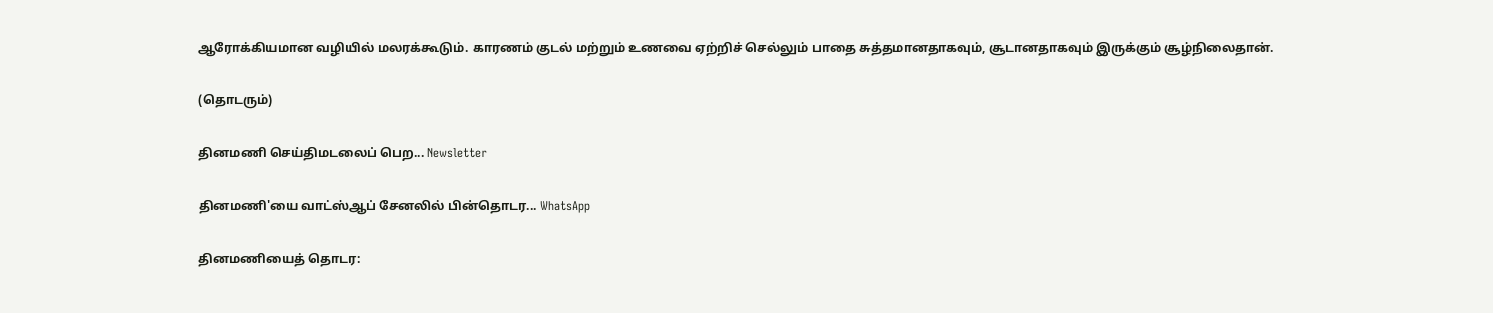ஆரோக்கியமான வழியில் மலரக்கூடும். காரணம் குடல் மற்றும் உணவை ஏற்றிச் செல்லும் பாதை சுத்தமானதாகவும், சூடானதாகவும் இருக்கும் சூழ்நிலைதான்.

(தொடரும்)

தினமணி செய்திமடலைப் பெற... Newsletter

தினமணி'யை வாட்ஸ்ஆப் சேனலில் பின்தொடர... WhatsApp

தினமணியைத் தொடர: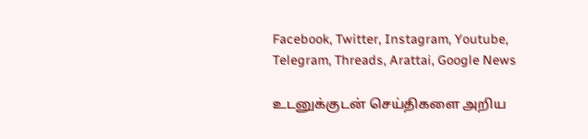Facebook, Twitter, Instagram, Youtube, Telegram, Threads, Arattai, Google News

உடனுக்குடன் செய்திகளை அறிய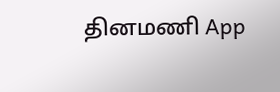தினமணி App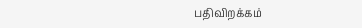பதிவிறக்கம்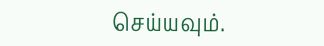செய்யவும்.